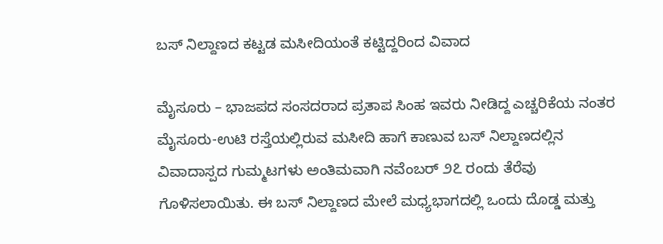ಬಸ್ ನಿಲ್ದಾಣದ ಕಟ್ಟಡ ಮಸೀದಿಯಂತೆ ಕಟ್ಟಿದ್ದರಿಂದ ವಿವಾದ

ಮೈಸೂರು – ಭಾಜಪದ ಸಂಸದರಾದ ಪ್ರತಾಪ ಸಿಂಹ ಇವರು ನೀಡಿದ್ದ ಎಚ್ಚರಿಕೆಯ ನಂತರ ಮೈಸೂರು-ಉಟಿ ರಸ್ತೆಯಲ್ಲಿರುವ ಮಸೀದಿ ಹಾಗೆ ಕಾಣುವ ಬಸ್ ನಿಲ್ದಾಣದಲ್ಲಿನ ವಿವಾದಾಸ್ಪದ ಗುಮ್ಮಟಗಳು ಅಂತಿಮವಾಗಿ ನವೆಂಬರ್ ೨೭ ರಂದು ತೆರೆವು ಗೊಳಿಸಲಾಯಿತು. ಈ ಬಸ್ ನಿಲ್ದಾಣದ ಮೇಲೆ ಮಧ್ಯಭಾಗದಲ್ಲಿ ಒಂದು ದೊಡ್ಡ ಮತ್ತು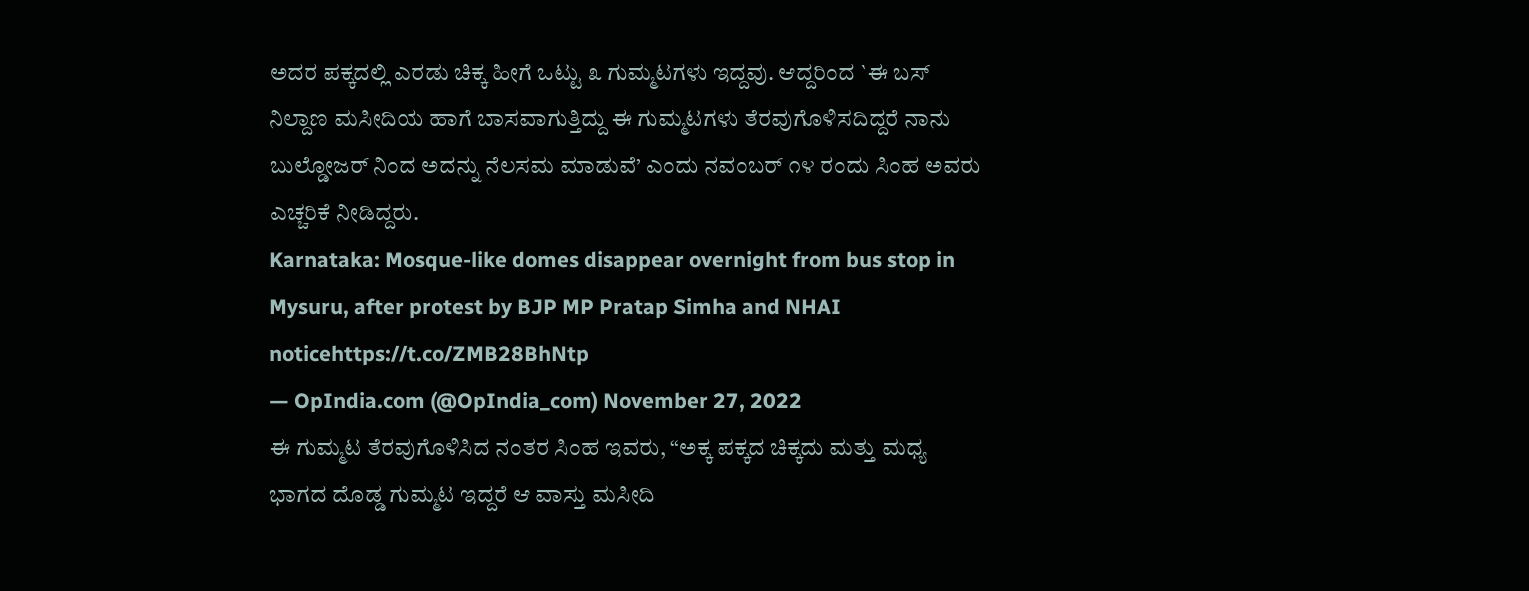ಅದರ ಪಕ್ಕದಲ್ಲಿ ಎರಡು ಚಿಕ್ಕ ಹೀಗೆ ಒಟ್ಟು ೩ ಗುಮ್ಮಟಗಳು ಇದ್ದವು. ಆದ್ದರಿಂದ `ಈ ಬಸ್ ನಿಲ್ದಾಣ ಮಸೀದಿಯ ಹಾಗೆ ಬಾಸವಾಗುತ್ತಿದ್ದು ಈ ಗುಮ್ಮಟಗಳು ತೆರವುಗೊಳಿಸದಿದ್ದರೆ ನಾನು ಬುಲ್ಡೋಜರ್ ನಿಂದ ಅದನ್ನು ನೆಲಸಮ ಮಾಡುವೆ’ ಎಂದು ನವಂಬರ್ ೧೪ ರಂದು ಸಿಂಹ ಅವರು ಎಚ್ಚರಿಕೆ ನೀಡಿದ್ದರು.
Karnataka: Mosque-like domes disappear overnight from bus stop in Mysuru, after protest by BJP MP Pratap Simha and NHAI noticehttps://t.co/ZMB28BhNtp
— OpIndia.com (@OpIndia_com) November 27, 2022
ಈ ಗುಮ್ಮಟ ತೆರವುಗೊಳಿಸಿದ ನಂತರ ಸಿಂಹ ಇವರು, “ಅಕ್ಕ ಪಕ್ಕದ ಚಿಕ್ಕದು ಮತ್ತು ಮಧ್ಯ ಭಾಗದ ದೊಡ್ಡ ಗುಮ್ಮಟ ಇದ್ದರೆ ಆ ವಾಸ್ತು ಮಸೀದಿ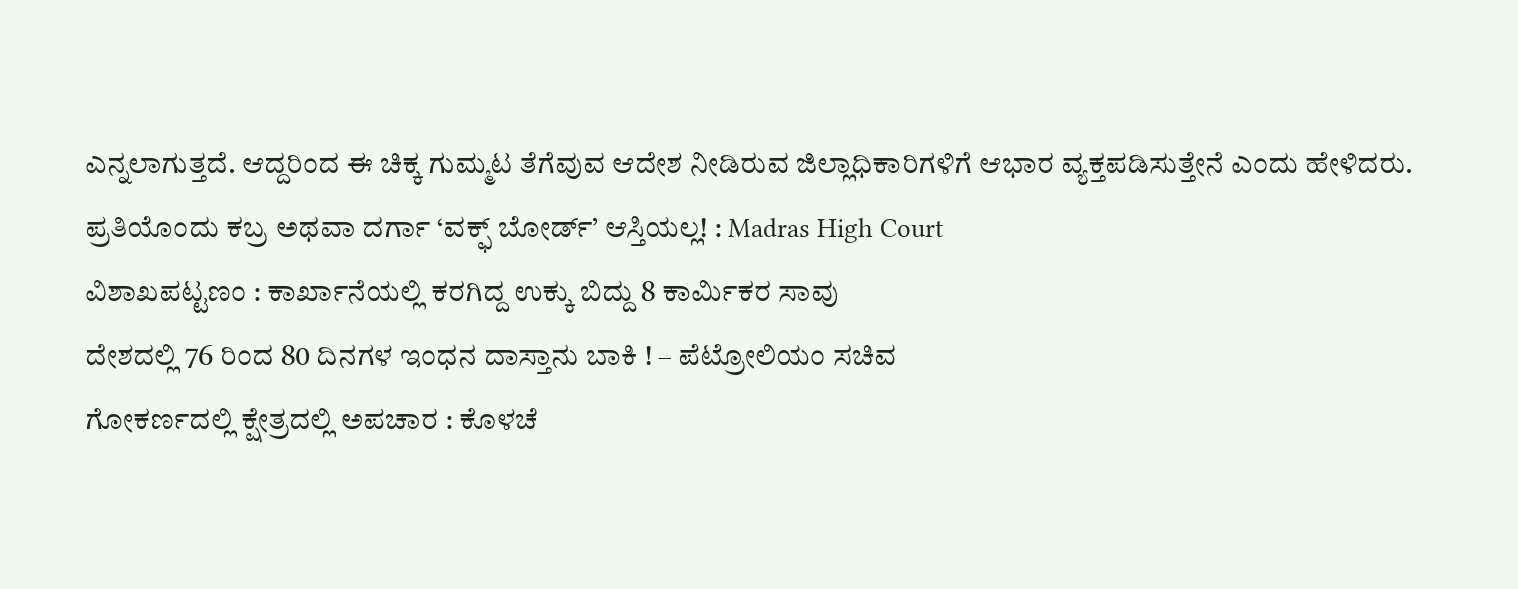ಎನ್ನಲಾಗುತ್ತದೆ. ಆದ್ದರಿಂದ ಈ ಚಿಕ್ಕ ಗುಮ್ಮಟ ತೆಗೆವುವ ಆದೇಶ ನೀಡಿರುವ ಜಿಲ್ಲಾಧಿಕಾರಿಗಳಿಗೆ ಆಭಾರ ವ್ಯಕ್ತಪಡಿಸುತ್ತೇನೆ ಎಂದು ಹೇಳಿದರು.
ಪ್ರತಿಯೊಂದು ಕಬ್ರ ಅಥವಾ ದರ್ಗಾ ‘ವಕ್ಫ್ ಬೋರ್ಡ್’ ಆಸ್ತಿಯಲ್ಲ! : Madras High Court
ವಿಶಾಖಪಟ್ಟಣಂ : ಕಾರ್ಖಾನೆಯಲ್ಲಿ ಕರಗಿದ್ದ ಉಕ್ಕು ಬಿದ್ದು 8 ಕಾರ್ಮಿಕರ ಸಾವು
ದೇಶದಲ್ಲಿ 76 ರಿಂದ 80 ದಿನಗಳ ಇಂಧನ ದಾಸ್ತಾನು ಬಾಕಿ ! – ಪೆಟ್ರೋಲಿಯಂ ಸಚಿವ
ಗೋಕರ್ಣದಲ್ಲಿ ಕ್ಷೇತ್ರದಲ್ಲಿ ಅಪಚಾರ : ಕೊಳಚೆ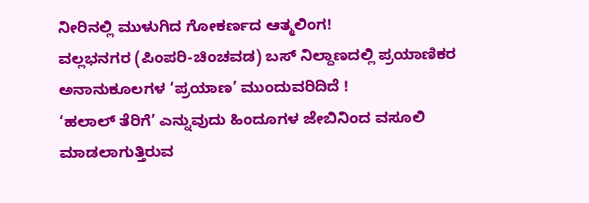ನೀರಿನಲ್ಲಿ ಮುಳುಗಿದ ಗೋಕರ್ಣದ ಆತ್ಮಲಿಂಗ!
ವಲ್ಲಭನಗರ (ಪಿಂಪರಿ-ಚಿಂಚವಡ) ಬಸ್ ನಿಲ್ದಾಣದಲ್ಲಿ ಪ್ರಯಾಣಿಕರ ಅನಾನುಕೂಲಗಳ ‘ಪ್ರಯಾಣ’ ಮುಂದುವರಿದಿದೆ !
‘ಹಲಾಲ್ ತೆರಿಗೆ’ ಎನ್ನುವುದು ಹಿಂದೂಗಳ ಜೇಬಿನಿಂದ ವಸೂಲಿ ಮಾಡಲಾಗುತ್ತಿರುವ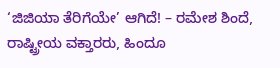‘ಜಿಜಿಯಾ ತೆರಿಗೆಯೇ’ ಆಗಿದೆ! – ರಮೇಶ ಶಿಂದೆ, ರಾಷ್ಟ್ರೀಯ ವಕ್ತಾರರು, ಹಿಂದೂ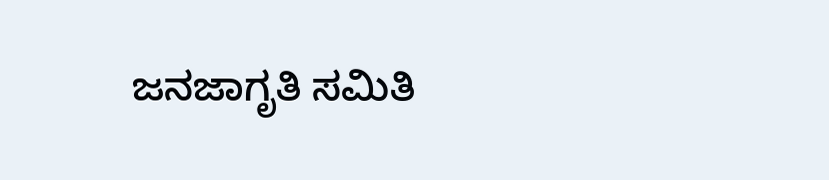ಜನಜಾಗೃತಿ ಸಮಿತಿ